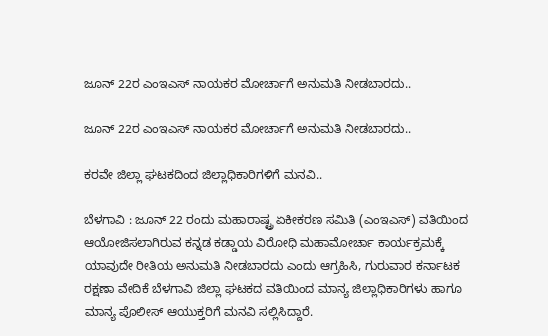ಜೂನ್ 22ರ ಎಂಇಎಸ್ ನಾಯಕರ ಮೋರ್ಚಾಗೆ ಅನುಮತಿ ನೀಡಬಾರದು..

ಜೂನ್ 22ರ ಎಂಇಎಸ್ ನಾಯಕರ ಮೋರ್ಚಾಗೆ ಅನುಮತಿ ನೀಡಬಾರದು..

ಕರವೇ ಜಿಲ್ಲಾ ಘಟಕದಿಂದ ಜಿಲ್ಲಾಧಿಕಾರಿಗಳಿಗೆ ಮನವಿ..

ಬೆಳಗಾವಿ : ಜೂನ್ 22 ರಂದು ಮಹಾರಾಷ್ಟ್ರ ಏಕೀಕರಣ ಸಮಿತಿ (ಎಂಇಎಸ್) ವತಿಯಿಂದ ಆಯೋಜಿಸಲಾಗಿರುವ ಕನ್ನಡ ಕಡ್ಡಾಯ ವಿರೋಧಿ ಮಹಾಮೋರ್ಚಾ ಕಾರ್ಯಕ್ರಮಕ್ಕೆ ಯಾವುದೇ ರೀತಿಯ ಅನುಮತಿ ನೀಡಬಾರದು ಎಂದು ಆಗ್ರಹಿಸಿ, ಗುರುವಾರ ಕರ್ನಾಟಕ ರಕ್ಷಣಾ ವೇದಿಕೆ ಬೆಳಗಾವಿ ಜಿಲ್ಲಾ ಘಟಕದ ವತಿಯಿಂದ ಮಾನ್ಯ ಜಿಲ್ಲಾಧಿಕಾರಿಗಳು ಹಾಗೂ ಮಾನ್ಯ ಪೊಲೀಸ್ ಆಯುಕ್ತರಿಗೆ ಮನವಿ ಸಲ್ಲಿಸಿದ್ದಾರೆ.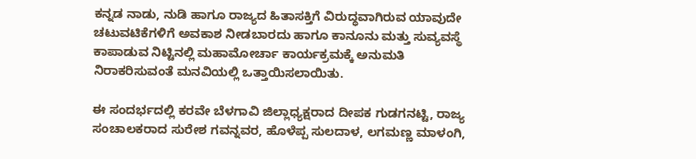ಕನ್ನಡ ನಾಡು, ನುಡಿ ಹಾಗೂ ರಾಜ್ಯದ ಹಿತಾಸಕ್ತಿಗೆ ವಿರುದ್ಧವಾಗಿರುವ ಯಾವುದೇ ಚಟುವಟಿಕೆಗಳಿಗೆ ಅವಕಾಶ ನೀಡಬಾರದು ಹಾಗೂ ಕಾನೂನು ಮತ್ತು ಸುವ್ಯವಸ್ಥೆ ಕಾಪಾಡುವ ನಿಟ್ಟಿನಲ್ಲಿ ಮಹಾಮೋರ್ಚಾ ಕಾರ್ಯಕ್ರಮಕ್ಕೆ ಅನುಮತಿ ನಿರಾಕರಿಸುವಂತೆ ಮನವಿಯಲ್ಲಿ ಒತ್ತಾಯಿಸಲಾಯಿತು.

ಈ ಸಂದರ್ಭದಲ್ಲಿ ಕರವೇ ಬೆಳಗಾವಿ ಜಿಲ್ಲಾಧ್ಯಕ್ಷರಾದ ದೀಪಕ ಗುಡಗನಟ್ಟಿ, ರಾಜ್ಯ ಸಂಚಾಲಕರಾದ ಸುರೇಶ ಗವನ್ನವರ, ಹೊಳೆಪ್ಪ ಸುಲದಾಳ, ಲಗಮಣ್ಣ ಮಾಳಂಗಿ,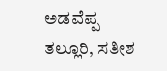ಅಡವೆಪ್ಪ ತಲ್ಲೂರಿ, ಸತೀಶ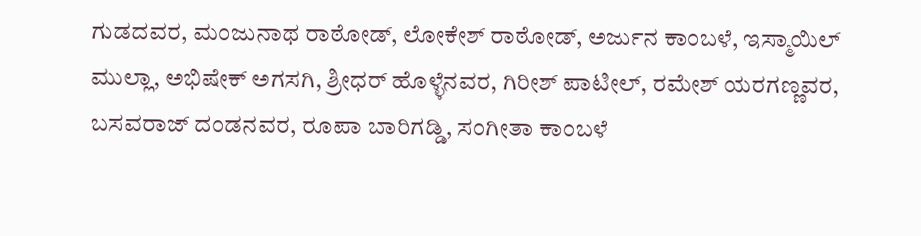ಗುಡದವರ, ಮಂಜುನಾಥ ರಾಠೋಡ್, ಲೋಕೇಶ್ ರಾಠೋಡ್, ಅರ್ಜುನ ಕಾಂಬಳೆ, ಇಸ್ಮಾಯಿಲ್ ಮುಲ್ಲಾ, ಅಭಿಷೇಕ್ ಅಗಸಗಿ, ಶ್ರೀಧರ್ ಹೊಳ್ಳೆನವರ, ಗಿರೀಶ್ ಪಾಟೀಲ್, ರಮೇಶ್ ಯರಗಣ್ಣವರ, ಬಸವರಾಜ್ ದಂಡನವರ, ರೂಪಾ ಬಾರಿಗಡ್ಡಿ, ಸಂಗೀತಾ ಕಾಂಬಳೆ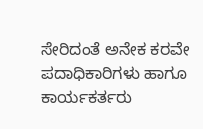ಸೇರಿದಂತೆ ಅನೇಕ ಕರವೇ ಪದಾಧಿಕಾರಿಗಳು ಹಾಗೂ ಕಾರ್ಯಕರ್ತರು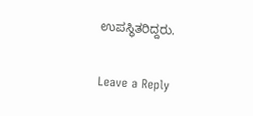ಉಪಸ್ಥಿತರಿದ್ದರು.

Leave a Reply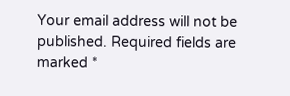Your email address will not be published. Required fields are marked *